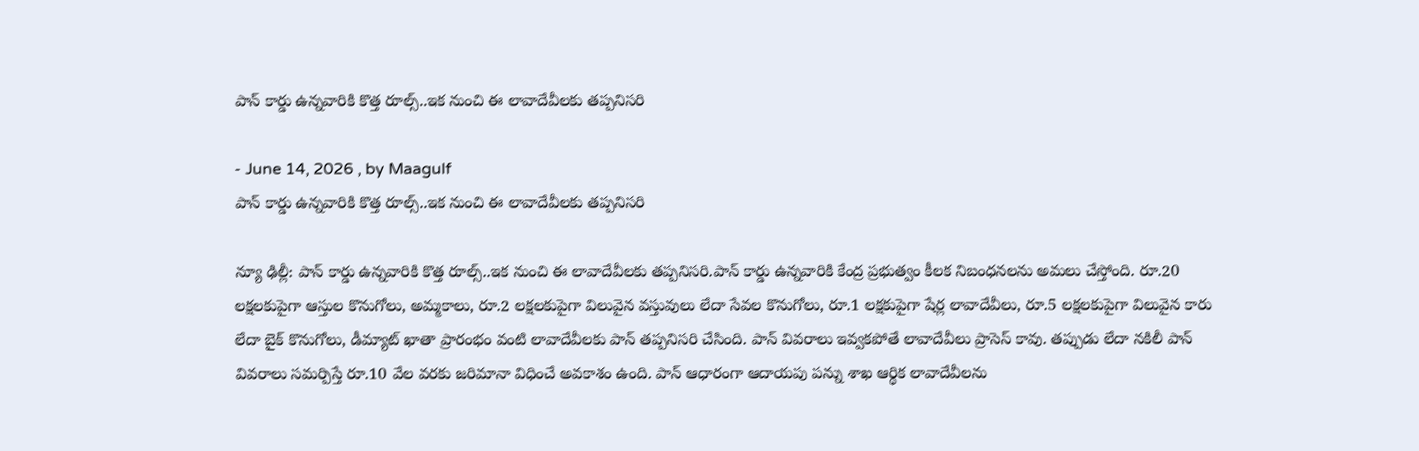పాన్ కార్డు ఉన్నవారికి కొత్త రూల్స్..ఇక నుంచి ఈ లావాదేవీలకు తప్పనిసరి

- June 14, 2026 , by Maagulf
పాన్ కార్డు ఉన్నవారికి కొత్త రూల్స్..ఇక నుంచి ఈ లావాదేవీలకు తప్పనిసరి

న్యూ ఢిల్లీ: పాన్ కార్డు ఉన్నవారికి కొత్త రూల్స్..ఇక నుంచి ఈ లావాదేవీలకు తప్పనిసరి.పాన్ కార్డు ఉన్నవారికి కేంద్ర ప్రభుత్వం కీలక నిబంధనలను అమలు చేస్తోంది. రూ.20 లక్షలకుపైగా ఆస్తుల కొనుగోలు, అమ్మకాలు, రూ.2 లక్షలకుపైగా విలువైన వస్తువులు లేదా సేవల కొనుగోలు, రూ.1 లక్షకుపైగా షేర్ల లావాదేవీలు, రూ.5 లక్షలకుపైగా విలువైన కారు లేదా బైక్ కొనుగోలు, డీమ్యాట్ ఖాతా ప్రారంభం వంటి లావాదేవీలకు పాన్ తప్పనిసరి చేసింది. పాన్ వివరాలు ఇవ్వకపోతే లావాదేవీలు ప్రాసెస్ కావు. తప్పుడు లేదా నకిలీ పాన్ వివరాలు సమర్పిస్తే రూ.10 వేల వరకు జరిమానా విధించే అవకాశం ఉంది. పాన్ ఆధారంగా ఆదాయపు పన్ను శాఖ ఆర్థిక లావాదేవీలను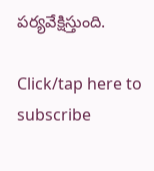పర్యవేక్షిస్తుంది.

Click/tap here to subscribe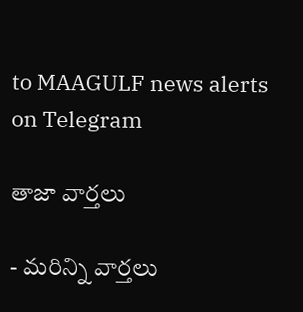to MAAGULF news alerts on Telegram

తాజా వార్తలు

- మరిన్ని వార్తలు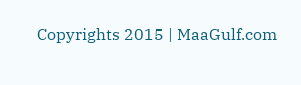Copyrights 2015 | MaaGulf.com